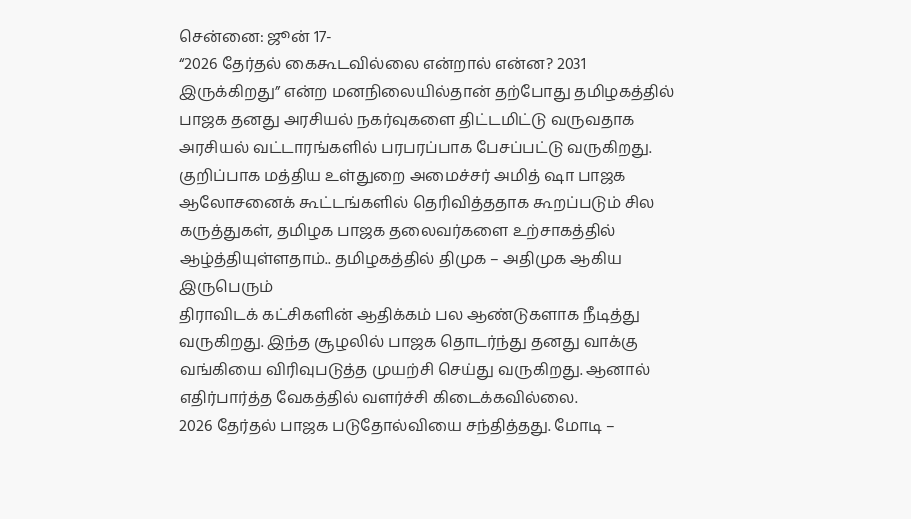சென்னை: ஜூன் 17-
“2026 தேர்தல் கைகூடவில்லை என்றால் என்ன? 2031 இருக்கிறது” என்ற மனநிலையில்தான் தற்போது தமிழகத்தில் பாஜக தனது அரசியல் நகர்வுகளை திட்டமிட்டு வருவதாக அரசியல் வட்டாரங்களில் பரபரப்பாக பேசப்பட்டு வருகிறது. குறிப்பாக மத்திய உள்துறை அமைச்சர் அமித் ஷா பாஜக ஆலோசனைக் கூட்டங்களில் தெரிவித்ததாக கூறப்படும் சில கருத்துகள், தமிழக பாஜக தலைவர்களை உற்சாகத்தில் ஆழ்த்தியுள்ளதாம்.. தமிழகத்தில் திமுக – அதிமுக ஆகிய இருபெரும்
திராவிடக் கட்சிகளின் ஆதிக்கம் பல ஆண்டுகளாக நீடித்து வருகிறது. இந்த சூழலில் பாஜக தொடர்ந்து தனது வாக்கு வங்கியை விரிவுபடுத்த முயற்சி செய்து வருகிறது. ஆனால் எதிர்பார்த்த வேகத்தில் வளர்ச்சி கிடைக்கவில்லை.
2026 தேர்தல் பாஜக படுதோல்வியை சந்தித்தது. மோடி –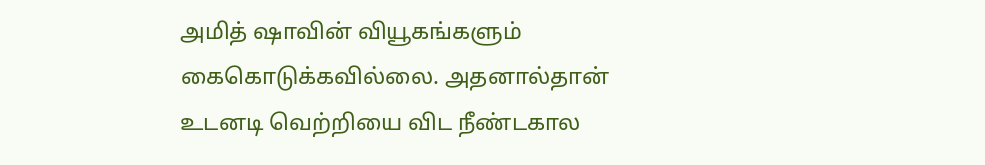அமித் ஷாவின் வியூகங்களும் கைகொடுக்கவில்லை. அதனால்தான் உடனடி வெற்றியை விட நீண்டகால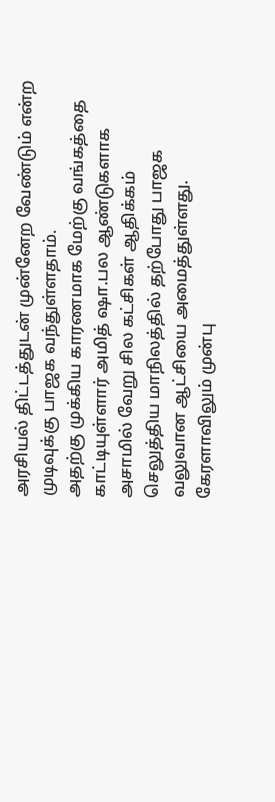அரசியல் திட்டத்துடன் முன்னேற வேண்டும் என்ற முடிவுக்கு பாஜக வந்துள்ளதாம்.
அதற்கு முக்கிய காரணமாக மேற்கு வங்கத்தை காட்டியுள்ளார் அமித் ஷா.பல ஆண்டுகளாக அசாமில் வேறு சில கட்சிகள் ஆதிக்கம் செலுத்திய மாநிலத்தில் தற்போது பாஜக வலுவான ஆட்சியை அமைத்துள்ளது. கேரளாவிலும் முன்பு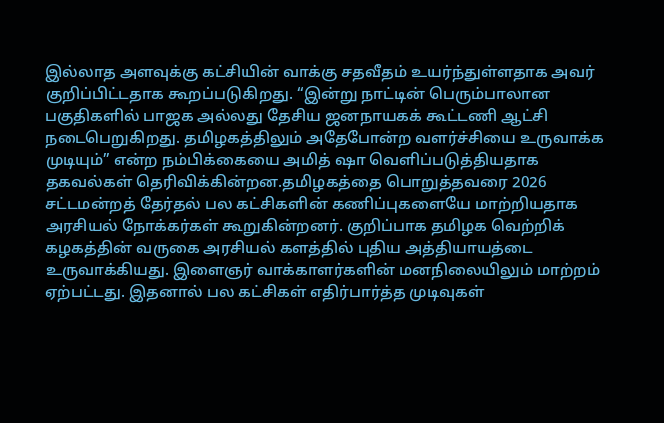இல்லாத அளவுக்கு கட்சியின் வாக்கு சதவீதம் உயர்ந்துள்ளதாக அவர் குறிப்பிட்டதாக கூறப்படுகிறது. “இன்று நாட்டின் பெரும்பாலான பகுதிகளில் பாஜக அல்லது தேசிய ஜனநாயகக் கூட்டணி ஆட்சி நடைபெறுகிறது. தமிழகத்திலும் அதேபோன்ற வளர்ச்சியை உருவாக்க முடியும்” என்ற நம்பிக்கையை அமித் ஷா வெளிப்படுத்தியதாக தகவல்கள் தெரிவிக்கின்றன.தமிழகத்தை பொறுத்தவரை 2026 சட்டமன்றத் தேர்தல் பல கட்சிகளின் கணிப்புகளையே மாற்றியதாக அரசியல் நோக்கர்கள் கூறுகின்றனர். குறிப்பாக தமிழக வெற்றிக் கழகத்தின் வருகை அரசியல் களத்தில் புதிய அத்தியாயத்டை உருவாக்கியது. இளைஞர் வாக்காளர்களின் மனநிலையிலும் மாற்றம் ஏற்பட்டது. இதனால் பல கட்சிகள் எதிர்பார்த்த முடிவுகள்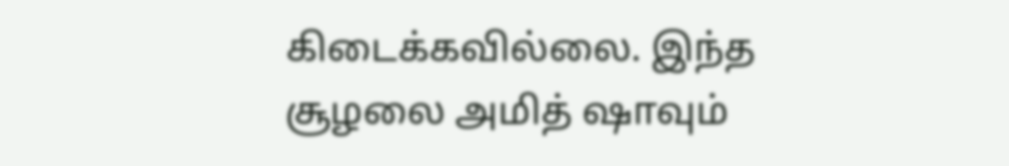கிடைக்கவில்லை. இந்த சூழலை அமித் ஷாவும்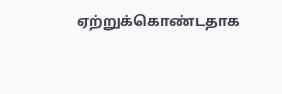ஏற்றுக்கொண்டதாக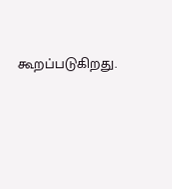கூறப்படுகிறது.